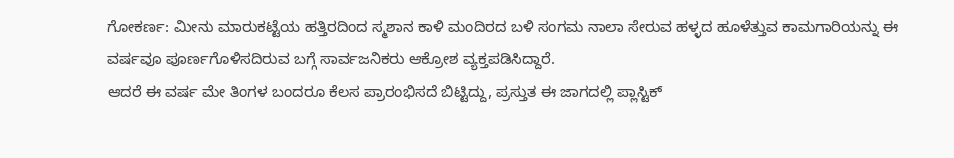ಗೋಕರ್ಣ: ಮೀನು ಮಾರುಕಟ್ಟೆಯ ಹತ್ತಿರದಿಂದ ಸ್ಮಶಾನ ಕಾಳಿ ಮಂದಿರದ ಬಳಿ ಸಂಗಮ ನಾಲಾ ಸೇರುವ ಹಳ್ಳದ ಹೂಳೆತ್ತುವ ಕಾಮಗಾರಿಯನ್ನು ಈ ವರ್ಷವೂ ಪೂರ್ಣಗೊಳಿಸದಿರುವ ಬಗ್ಗೆ ಸಾರ್ವಜನಿಕರು ಆಕ್ರೋಶ ವ್ಯಕ್ತಪಡಿಸಿದ್ದಾರೆ.
ಆದರೆ ಈ ವರ್ಷ ಮೇ ತಿಂಗಳ ಬಂದರೂ ಕೆಲಸ ಪ್ರಾರಂಭಿಸದೆ ಬಿಟ್ಟಿದ್ದು, ಪ್ರಸ್ತುತ ಈ ಜಾಗದಲ್ಲಿ ಪ್ಲಾಸ್ಟಿಕ್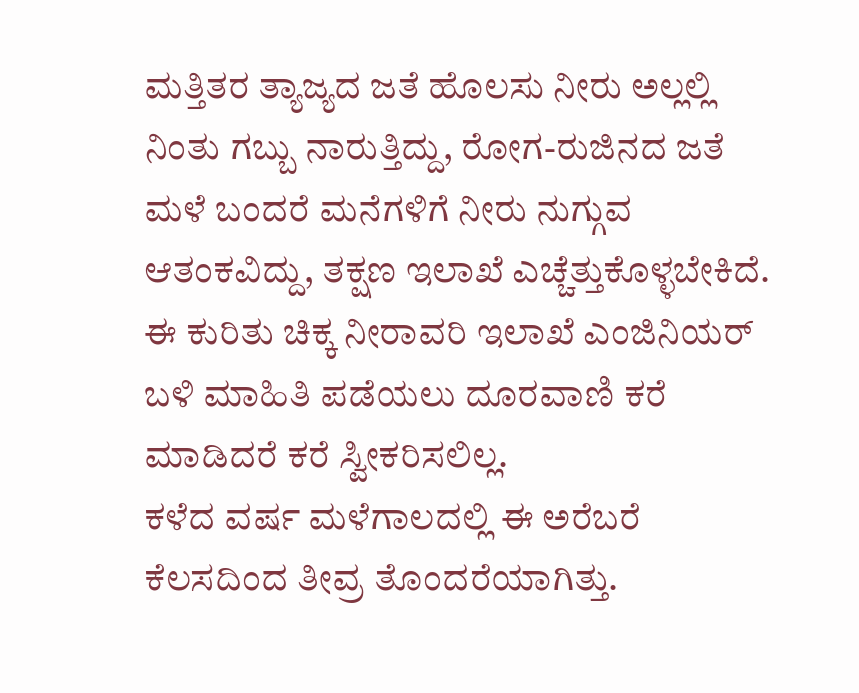ಮತ್ತಿತರ ತ್ಯಾಜ್ಯದ ಜತೆ ಹೊಲಸು ನೀರು ಅಲ್ಲಲ್ಲಿ ನಿಂತು ಗಬ್ಬು ನಾರುತ್ತಿದ್ದು, ರೋಗ-ರುಜಿನದ ಜತೆ ಮಳೆ ಬಂದರೆ ಮನೆಗಳಿಗೆ ನೀರು ನುಗ್ಗುವ ಆತಂಕವಿದ್ದು, ತಕ್ಷಣ ಇಲಾಖೆ ಎಚ್ಚೆತ್ತುಕೊಳ್ಳಬೇಕಿದೆ. ಈ ಕುರಿತು ಚಿಕ್ಕ ನೀರಾವರಿ ಇಲಾಖೆ ಎಂಜಿನಿಯರ್ ಬಳಿ ಮಾಹಿತಿ ಪಡೆಯಲು ದೂರವಾಣಿ ಕರೆ ಮಾಡಿದರೆ ಕರೆ ಸ್ವೀಕರಿಸಲಿಲ್ಲ.
ಕಳೆದ ವರ್ಷ ಮಳೆಗಾಲದಲ್ಲಿ ಈ ಅರೆಬರೆ ಕೆಲಸದಿಂದ ತೀವ್ರ ತೊಂದರೆಯಾಗಿತ್ತು.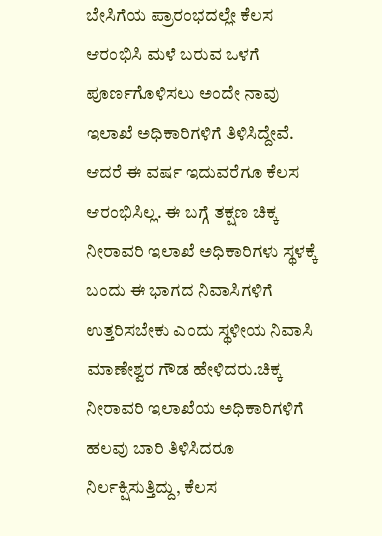ಬೇಸಿಗೆಯ ಪ್ರಾರಂಭದಲ್ಲೇ ಕೆಲಸ ಆರಂಭಿಸಿ ಮಳೆ ಬರುವ ಒಳಗೆ ಪೂರ್ಣಗೊಳಿಸಲು ಅಂದೇ ನಾವು ಇಲಾಖೆ ಅಧಿಕಾರಿಗಳಿಗೆ ತಿಳಿಸಿದ್ದೇವೆ. ಆದರೆ ಈ ವರ್ಷ ಇದುವರೆಗೂ ಕೆಲಸ ಆರಂಭಿಸಿಲ್ಲ. ಈ ಬಗ್ಗೆ ತಕ್ಷಣ ಚಿಕ್ಕ ನೀರಾವರಿ ಇಲಾಖೆ ಅಧಿಕಾರಿಗಳು ಸ್ಥಳಕ್ಕೆ ಬಂದು ಈ ಭಾಗದ ನಿವಾಸಿಗಳಿಗೆ ಉತ್ತರಿಸಬೇಕು ಎಂದು ಸ್ಥಳೀಯ ನಿವಾಸಿ ಮಾಣೇಶ್ವರ ಗೌಡ ಹೇಳಿದರು.ಚಿಕ್ಕ ನೀರಾವರಿ ಇಲಾಖೆಯ ಅಧಿಕಾರಿಗಳಿಗೆ ಹಲವು ಬಾರಿ ತಿಳಿಸಿದರೂ ನಿರ್ಲಕ್ಷಿಸುತ್ತಿದ್ದು, ಕೆಲಸ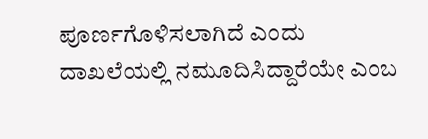ಪೂರ್ಣಗೊಳಿಸಲಾಗಿದೆ ಎಂದು ದಾಖಲೆಯಲ್ಲಿ ನಮೂದಿಸಿದ್ದಾರೆಯೇ ಎಂಬ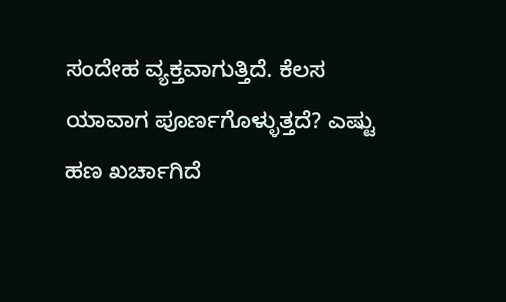ಸಂದೇಹ ವ್ಯಕ್ತವಾಗುತ್ತಿದೆ. ಕೆಲಸ ಯಾವಾಗ ಪೂರ್ಣಗೊಳ್ಳುತ್ತದೆ? ಎಷ್ಟು ಹಣ ಖರ್ಚಾಗಿದೆ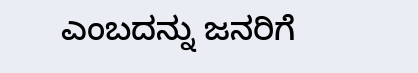ಎಂಬದನ್ನು ಜನರಿಗೆ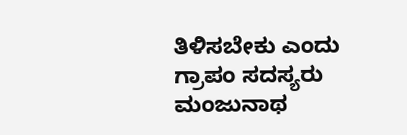ತಿಳಿಸಬೇಕು ಎಂದು ಗ್ರಾಪಂ ಸದಸ್ಯರು ಮಂಜುನಾಥ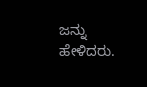ಜನ್ನು ಹೇಳಿದರು.